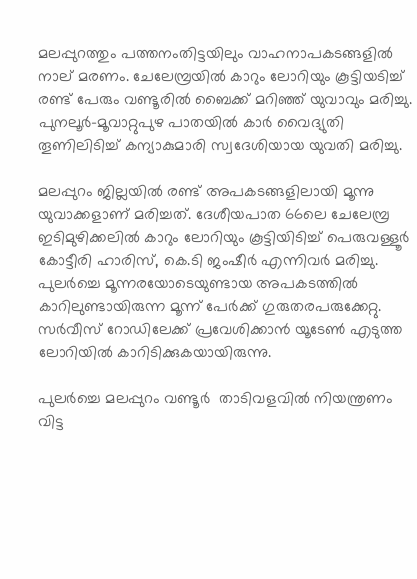മലപ്പുറത്തും പത്തനംതിട്ടയിലും വാഹനാപകടങ്ങളില്‍ നാല് മരണം. ചേലേമ്പ്രയില്‍ കാറും ലോറിയും കൂട്ടിയടിച്ച് രണ്ട് പേരും വണ്ടൂരില്‍ ബൈക്ക് മറിഞ്ഞ് യുവാവും മരിച്ചു. പുനലൂര്‍–മൂവാറ്റുപുഴ പാതയില്‍ കാര്‍ വൈദ്യുതി തൂണിലിടിച്ച് കന്യാകുമാരി സ്വദേശിയായ യുവതി മരിച്ചു.

മലപ്പുറം ജില്ലയിൽ രണ്ട് അപകടങ്ങളിലായി മൂന്നു യുവാക്കളാണ് മരിച്ചത്. ദേശീയപാത 66ലെ ചേലേമ്പ്ര ഇടിമുഴിക്കലിൽ കാറും ലോറിയും കൂട്ടിയിടിച്ച് പെരുവള്ളൂർ കോട്ടീരി ഹാരിസ്, കെ.ടി ജംഷീർ എന്നിവര്‍ മരിച്ചു. പുലർച്ചെ മൂന്നരയോടെയുണ്ടായ അപകടത്തില്‍  കാറിലുണ്ടായിരുന്ന മൂന്ന് പേർക്ക് ഗുരുതരപരുക്കേറ്റു. സർവീസ് റോഡിലേക്ക് പ്രവേശിക്കാൻ യൂടേൺ എടുത്ത ലോറിയിൽ കാറിടിക്കുകയായിരുന്നു.

പുലര്‍ച്ചെ മലപ്പുറം വണ്ടൂർ  താടിവളവിൽ നിയന്ത്രണം വിട്ട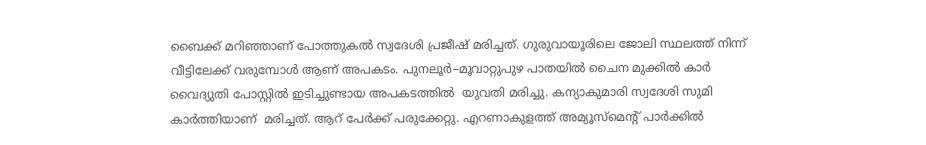ബൈക്ക് മറിഞ്ഞാണ് പോത്തുകൽ സ്വദേശി പ്രജീഷ് മരിച്ചത്. ഗുരുവായൂരിലെ ജോലി സ്ഥലത്ത് നിന്ന് വീട്ടിലേക്ക് വരുമ്പോൾ ആണ് അപകടം. പുനലൂര്‍–മൂവാറ്റുപുഴ പാതയില്‍ ചൈന മുക്കില്‍ കാര്‍  വൈദ്യുതി പോസ്റ്റില്‍ ഇടിച്ചുണ്ടായ അപകടത്തില്‍  യുവതി മരിച്ചു. കന്യാകുമാരി സ്വദേശി സുമി കാര്‍ത്തിയാണ്  മരിച്ചത്. ആറ് പേര്‍ക്ക് പരുക്കേറ്റു. എറണാകുളത്ത് അമ്യൂസ്മെന്‍റ് പാര്‍ക്കില്‍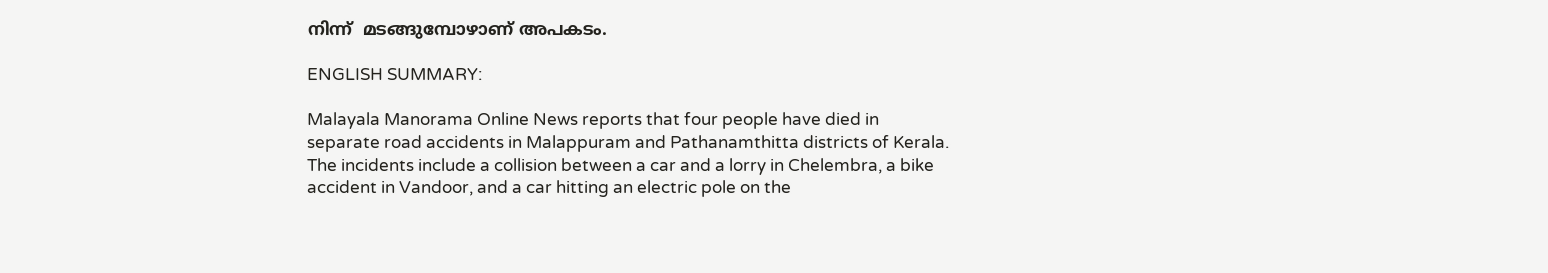നിന്ന്  മടങ്ങുമ്പോഴാണ് അപകടം.

ENGLISH SUMMARY:

Malayala Manorama Online News reports that four people have died in separate road accidents in Malappuram and Pathanamthitta districts of Kerala. The incidents include a collision between a car and a lorry in Chelembra, a bike accident in Vandoor, and a car hitting an electric pole on the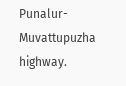Punalur-Muvattupuzha highway.